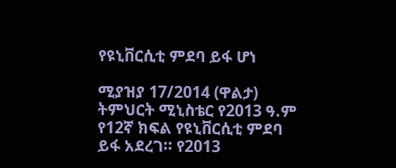የዩኒቨርሲቲ ምደባ ይፋ ሆነ

ሚያዝያ 17/2014 (ዋልታ) ትምህርት ሚኒስቴር የ2013 ዓ.ም የ12ኛ ክፍል የዩኒቨርሲቲ ምደባ ይፋ አደረገ። የ2013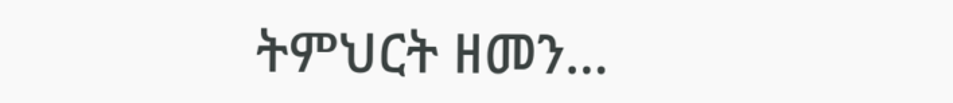ትምህርት ዘመን…